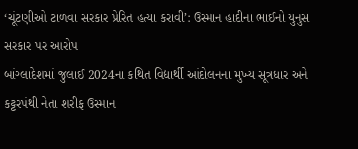‘ચૂંટણીઓ ટાળવા સરકાર પ્રેરિત હત્યા કરાવી’: ઉસ્માન હાદીના ભાઈનો યુનુસ સરકાર પર આરોપ
બાંગ્લાદેશમાં જુલાઈ 2024ના કથિત વિદ્યાર્થી આંદોલનના મુખ્ય સૂત્રધાર અને કટ્ટરપંથી નેતા શરીફ ઉસ્માન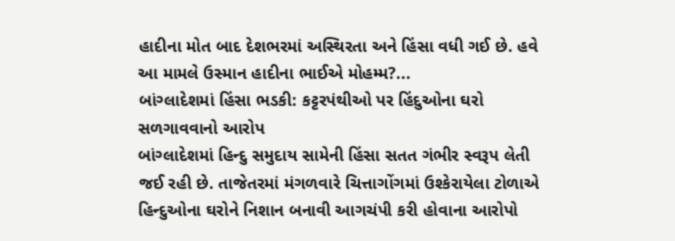હાદીના મોત બાદ દેશભરમાં અસ્થિરતા અને હિંસા વધી ગઈ છે. હવે આ મામલે ઉસ્માન હાદીના ભાઈએ મોહમ્મ?...
બાંગ્લાદેશમાં હિંસા ભડકી: કટ્ટરપંથીઓ પર હિંદુઓના ઘરો સળગાવવાનો આરોપ
બાંગ્લાદેશમાં હિન્દુ સમુદાય સામેની હિંસા સતત ગંભીર સ્વરૂપ લેતી જઈ રહી છે. તાજેતરમાં મંગળવારે ચિત્તાગોંગમાં ઉશ્કેરાયેલા ટોળાએ હિન્દુઓના ઘરોને નિશાન બનાવી આગચંપી કરી હોવાના આરોપો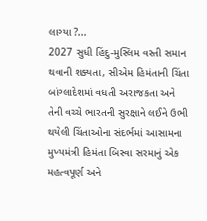લાગ્યા ?...
2027 સુધી હિંદુ-મુસ્લિમ વસ્તી સમાન થવાની શક્યતા, સીએમ હિમંતાની ચિંતા
બાંગ્લાદેશમાં વધતી અરાજકતા અને તેની વચ્ચે ભારતની સુરક્ષાને લઈને ઉભી થયેલી ચિંતાઓના સંદર્ભમાં આસામના મુખ્યમંત્રી હિમંતા બિસ્વા સરમાનું એક મહત્વપૂર્ણ અને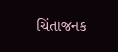ચિંતાજનક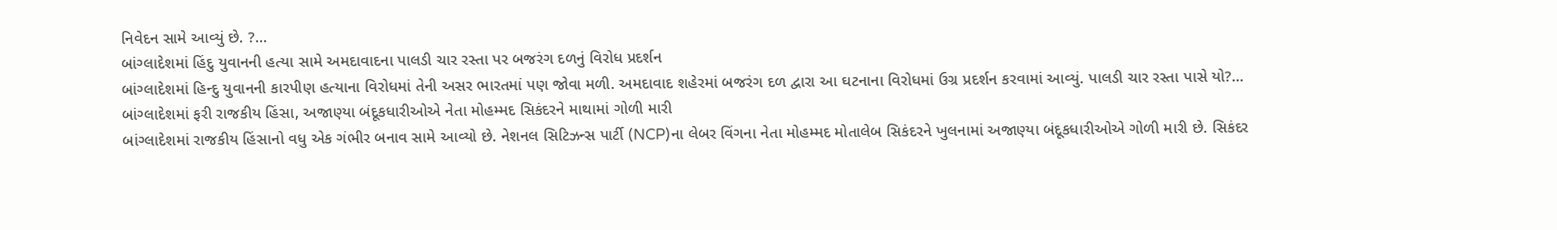નિવેદન સામે આવ્યું છે. ?...
બાંગ્લાદેશમાં હિંદુ યુવાનની હત્યા સામે અમદાવાદના પાલડી ચાર રસ્તા પર બજરંગ દળનું વિરોધ પ્રદર્શન
બાંગ્લાદેશમાં હિન્દુ યુવાનની કારપીણ હત્યાના વિરોધમાં તેની અસર ભારતમાં પણ જોવા મળી. અમદાવાદ શહેરમાં બજરંગ દળ દ્વારા આ ઘટનાના વિરોધમાં ઉગ્ર પ્રદર્શન કરવામાં આવ્યું. પાલડી ચાર રસ્તા પાસે યો?...
બાંગ્લાદેશમાં ફરી રાજકીય હિંસા, અજાણ્યા બંદૂકધારીઓએ નેતા મોહમ્મદ સિકંદરને માથામાં ગોળી મારી
બાંગ્લાદેશમાં રાજકીય હિંસાનો વધુ એક ગંભીર બનાવ સામે આવ્યો છે. નેશનલ સિટિઝન્સ પાર્ટી (NCP)ના લેબર વિંગના નેતા મોહમ્મદ મોતાલેબ સિકંદરને ખુલનામાં અજાણ્યા બંદૂકધારીઓએ ગોળી મારી છે. સિકંદર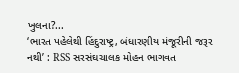ખુલના?...
‘ભારત પહેલેથી હિંદુરાષ્ટ્ર, બંધારણીય મંજૂરીની જરૂર નથી’ : RSS સરસંઘચાલક મોહન ભાગવત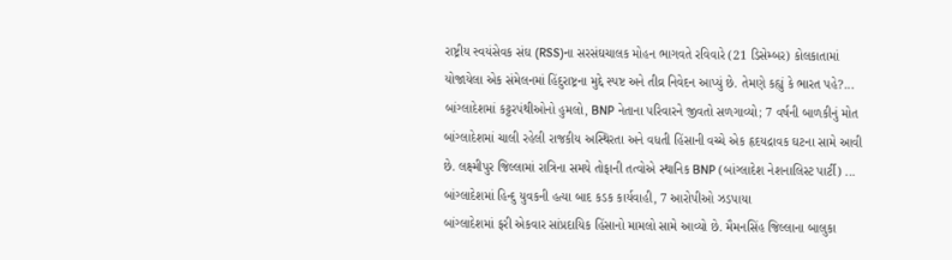રાષ્ટ્રીય સ્વયંસેવક સંઘ (RSS)ના સરસંઘચાલક મોહન ભાગવતે રવિવારે (21 ડિસેમ્બર) કોલકાતામાં યોજાયેલા એક સંમેલનમાં હિંદુરાષ્ટ્રના મુદ્દે સ્પષ્ટ અને તીવ્ર નિવેદન આપ્યું છે. તેમણે કહ્યું કે ભારત પહે?...
બાંગ્લાદેશમાં કટ્ટરપંથીઓનો હુમલો, BNP નેતાના પરિવારને જીવતો સળગાવ્યો; 7 વર્ષની બાળકીનું મોત
બાંગ્લાદેશમાં ચાલી રહેલી રાજકીય અસ્થિરતા અને વધતી હિંસાની વચ્ચે એક હૃદયદ્રાવક ઘટના સામે આવી છે. લક્ષ્મીપુર જિલ્લામાં રાત્રિના સમયે તોફાની તત્વોએ સ્થાનિક BNP (બાંગ્લાદેશ નેશનાલિસ્ટ પાર્ટી) ...
બાંગ્લાદેશમાં હિન્દુ યુવકની હત્યા બાદ કડક કાર્યવાહી, 7 આરોપીઓ ઝડપાયા
બાંગ્લાદેશમાં ફરી એકવાર સાંપ્રદાયિક હિંસાનો મામલો સામે આવ્યો છે. મૈમનસિંહ જિલ્લાના બાલુકા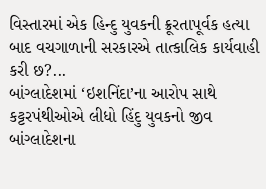વિસ્તારમાં એક હિન્દુ યુવકની ક્રૂરતાપૂર્વક હત્યા બાદ વચગાળાની સરકારએ તાત્કાલિક કાર્યવાહી કરી છ?...
બાંગ્લાદેશમાં ‘ઇશનિંદા’ના આરોપ સાથે કટ્ટરપંથીઓએ લીધો હિંદુ યુવકનો જીવ
બાંગ્લાદેશના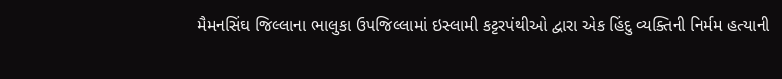મૈમનસિંઘ જિલ્લાના ભાલુકા ઉપજિલ્લામાં ઇસ્લામી કટ્ટરપંથીઓ દ્વારા એક હિંદુ વ્યક્તિની નિર્મમ હત્યાની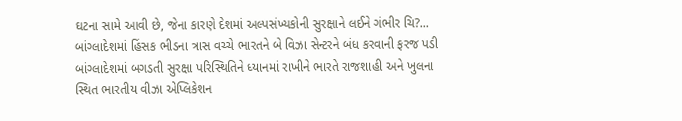ઘટના સામે આવી છે, જેના કારણે દેશમાં અલ્પસંખ્યકોની સુરક્ષાને લઈને ગંભીર ચિ?...
બાંગ્લાદેશમાં હિંસક ભીડના ત્રાસ વચ્ચે ભારતને બે વિઝા સેન્ટરને બંધ કરવાની ફરજ પડી
બાંગ્લાદેશમાં બગડતી સુરક્ષા પરિસ્થિતિને ધ્યાનમાં રાખીને ભારતે રાજશાહી અને ખુલના સ્થિત ભારતીય વીઝા એપ્લિકેશન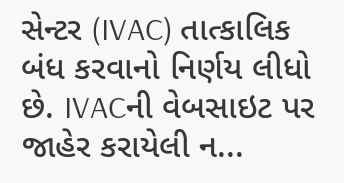સેન્ટર (IVAC) તાત્કાલિક બંધ કરવાનો નિર્ણય લીધો છે. IVACની વેબસાઇટ પર જાહેર કરાયેલી ન...